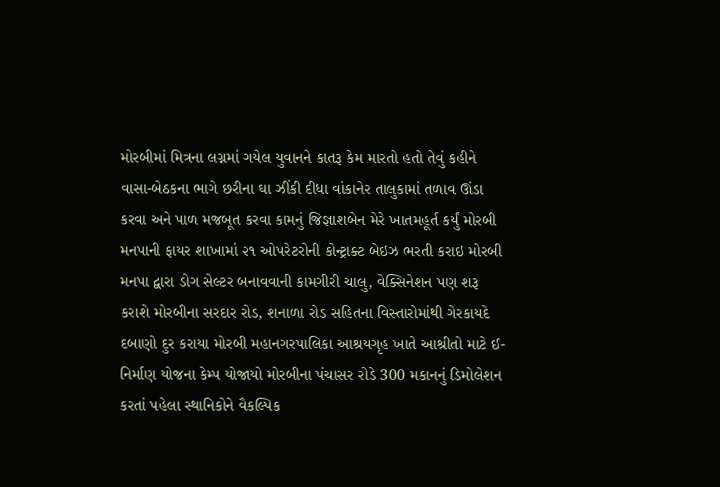મોરબીમાં મિત્રના લગ્નમાં ગયેલ યુવાનને કાતરૂ કેમ મારતો હતો તેવું કહીને વાસા-બેઠકના ભાગે છરીના ઘા ઝીંકી દીધા વાંકાનેર તાલુકામાં તળાવ ઊંડા કરવા અને પાળ મજબૂત કરવા કામનું જિજ્ઞાશબેન મેરે ખાતમહૂર્ત કર્યું મોરબી મનપાની ફાયર શાખામાં ૨૧ ઓપરેટરોની કોન્ટ્રાક્ટ બેઇઝ ભરતી કરાઇ મોરબી મનપા દ્વારા ડોગ સેલ્ટર બનાવવાની કામગીરી ચાલુ, વેક્સિનેશન પણ શરૂ કરાશે મોરબીના સરદાર રોડ, શનાળા રોડ સહિતના વિસ્તારોમાંથી ગેરકાયદે દબાણો દુર કરાયા મોરબી મહાનગરપાલિકા આશ્રયગૃહ ખાતે આશ્રીતો માટે ઈ-નિર્માણ યોજના કેમ્પ યોજાયો મોરબીના પંચાસર રોડે 300 મકાનનું ડિમોલેશન કરતાં પહેલા સ્થાનિકોને વૈકલ્પિક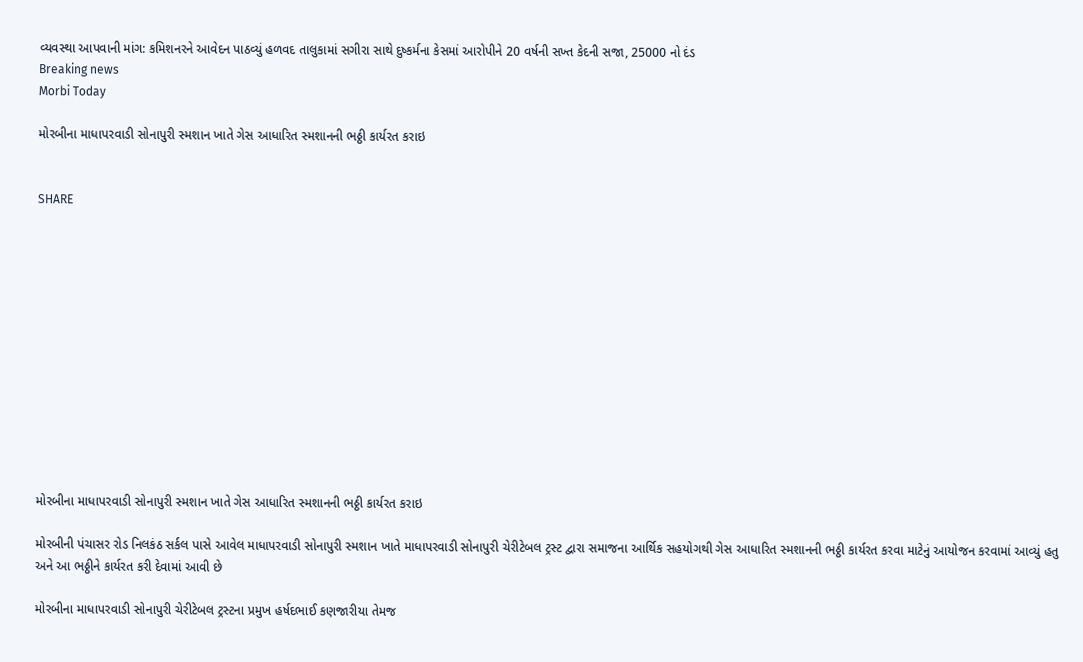વ્યવસ્થા આપવાની માંગ: કમિશનરને આવેદન પાઠવ્યું હળવદ તાલુકામાં સગીરા સાથે દુષ્કર્મના કેસમાં આરોપીને 20 વર્ષની સખ્ત કેદની સજા, 25000 નો દંડ
Breaking news
Morbi Today

મોરબીના માધાપરવાડી સોનાપુરી સ્મશાન ખાતે ગેસ આધારિત સ્મશાનની ભઠ્ઠી કાર્યરત કરાઇ


SHARE













મોરબીના માધાપરવાડી સોનાપુરી સ્મશાન ખાતે ગેસ આધારિત સ્મશાનની ભઠ્ઠી કાર્યરત કરાઇ

મોરબીની પંચાસર રોડ નિલકંઠ સર્કલ પાસે આવેલ માધાપરવાડી સોનાપુરી સ્મશાન ખાતે માધાપરવાડી સોનાપુરી ચેરીટેબલ ટ્રસ્ટ દ્વારા સમાજના આર્થિક સહયોગથી ગેસ આધારિત સ્મશાનની ભઠ્ઠી કાર્યરત કરવા માટેનું આયોજન કરવામાં આવ્યું હતુ અને આ ભઠ્ઠીને કાર્યરત કરી દેવામાં આવી છે

મોરબીના માધાપરવાડી સોનાપુરી ચેરીટેબલ ટ્રસ્ટના પ્રમુખ હર્ષદભાઈ કણજારીયા તેમજ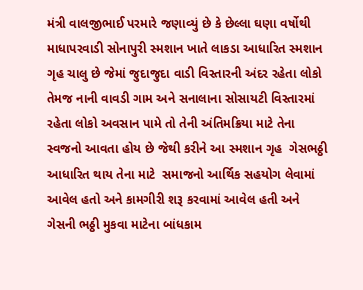મંત્રી વાલજીભાઈ પરમારે જણાવ્યું છે કે છેલ્લા ઘણા વર્ષોથી માધાપરવાડી સોનાપુરી સ્મશાન ખાતે લાકડા આધારિત સ્મશાન ગૃહ ચાલુ છે જેમાં જુદાજુદા વાડી વિસ્તારની અંદર રહેતા લોકો તેમજ નાની વાવડી ગામ અને સનાલાના સોસાયટી વિસ્તારમાં રહેતા લોકો અવસાન પામે તો તેની અંતિમક્રિયા માટે તેના સ્વજનો આવતા હોય છે જેથી કરીને આ સ્મશાન ગૃહ  ગેસભઠ્ઠી આધારિત થાય તેના માટે  સમાજનો આર્થિક સહયોગ લેવામાં આવેલ હતો અને કામગીરી શરૂ કરવામાં આવેલ હતી અને ગેસની ભઠ્ઠી મુકવા માટેના બાંધકામ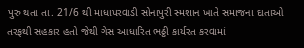પુરુ થતા તા. 21/6 થી માધાપરવાડી સોનાપુરી સ્મશાન ખાતે સમાજના દાતાઓ તરફથી સહકાર હતો જેથી ગેસ આધારિત ભઠ્ઠી કાર્યરત કરવામાં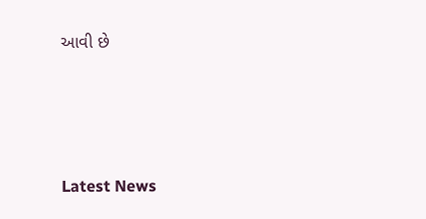આવી છે






Latest News